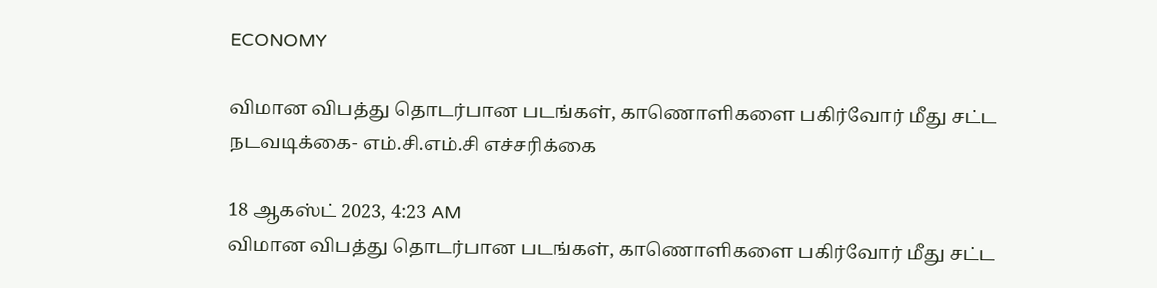ECONOMY

விமான விபத்து தொடர்பான படங்கள், காணொளிகளை பகிர்வோர் மீது சட்ட நடவடிக்கை- எம்.சி.எம்.சி எச்சரிக்கை

18 ஆகஸ்ட் 2023, 4:23 AM
விமான விபத்து தொடர்பான படங்கள், காணொளிகளை பகிர்வோர் மீது சட்ட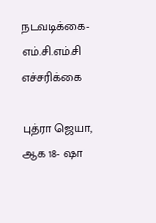நடவடிக்கை- எம்.சி.எம்.சி எச்சரிக்கை

புத்ரா ஜெயா, ஆக 18- ஷா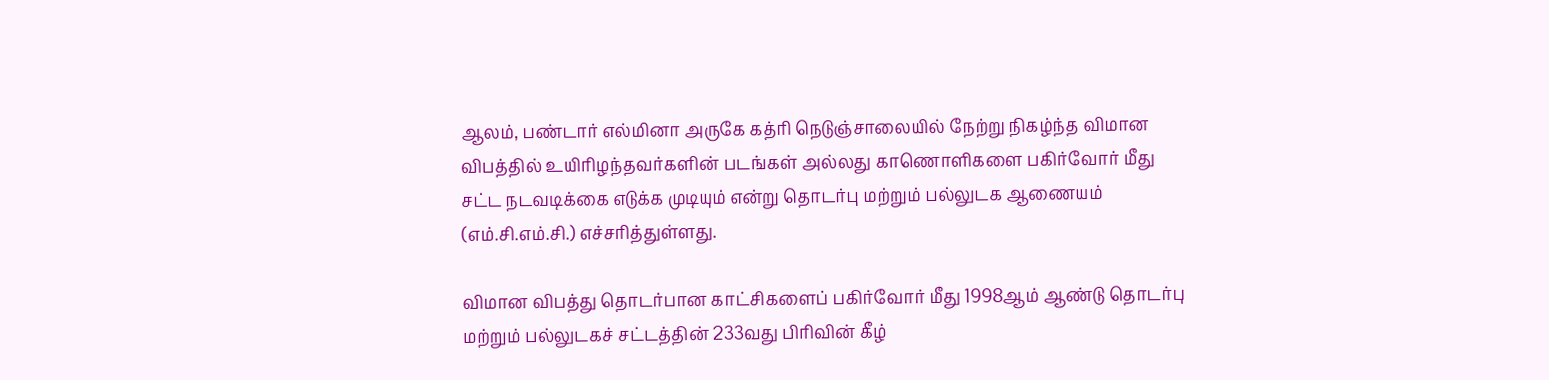ஆலம், பண்டார் எல்மினா அருகே கத்ரி நெடுஞ்சாலையில் நேற்று நிகழ்ந்த விமான விபத்தில் உயிரிழந்தவர்களின் படங்கள் அல்லது காணொளிகளை பகிர்வோர் மீது சட்ட நடவடிக்கை எடுக்க முடியும் என்று தொடர்பு மற்றும் பல்லுடக ஆணையம் (எம்.சி.எம்.சி.) எச்சரித்துள்ளது.

விமான விபத்து தொடர்பான காட்சிகளைப் பகிர்வோர் மீது 1998ஆம் ஆண்டு தொடர்பு மற்றும் பல்லுடகச் சட்டத்தின் 233வது பிரிவின் கீழ்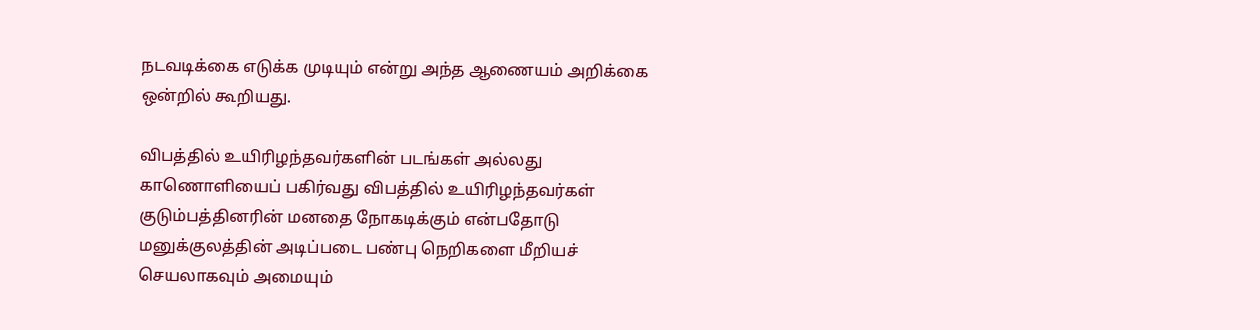நடவடிக்கை எடுக்க முடியும் என்று அந்த ஆணையம் அறிக்கை ஒன்றில் கூறியது.

விபத்தில் உயிரிழந்தவர்களின் படங்கள் அல்லது காணொளியைப் பகிர்வது விபத்தில் உயிரிழந்தவர்கள் குடும்பத்தினரின் மனதை நோகடிக்கும் என்பதோடு  மனுக்குலத்தின் அடிப்படை பண்பு நெறிகளை மீறியச் செயலாகவும் அமையும்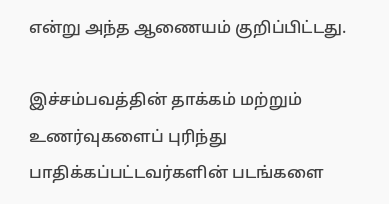என்று அந்த ஆணையம் குறிப்பிட்டது.

இச்சம்பவத்தின் தாக்கம் மற்றும் உணர்வுகளைப் புரிந்து பாதிக்கப்பட்டவர்களின் படங்களை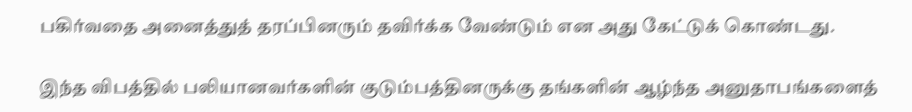பகிர்வதை அனைத்துத் தரப்பினரும் தவிர்க்க வேண்டும் என அது கேட்டுக் கொண்டது.

இந்த விபத்தில் பலியானவர்களின் குடும்பத்தினருக்கு தங்களின் ஆழ்ந்த அனுதாபங்களைத்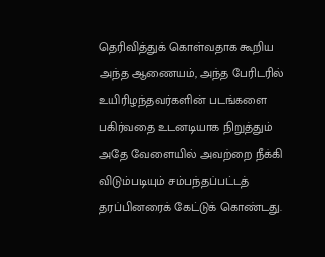தெரிவித்துக் கொள்வதாக கூறிய அந்த ஆணையம், அந்த பேரிடரில் உயிரிழந்தவர்களின் படங்களை பகிர்வதை உடனடியாக நிறுத்தும்  அதே வேளையில் அவற்றை நீக்கி விடும்படியும் சம்பந்தப்பட்டத் தரப்பினரைக் கேட்டுக் கொண்டது.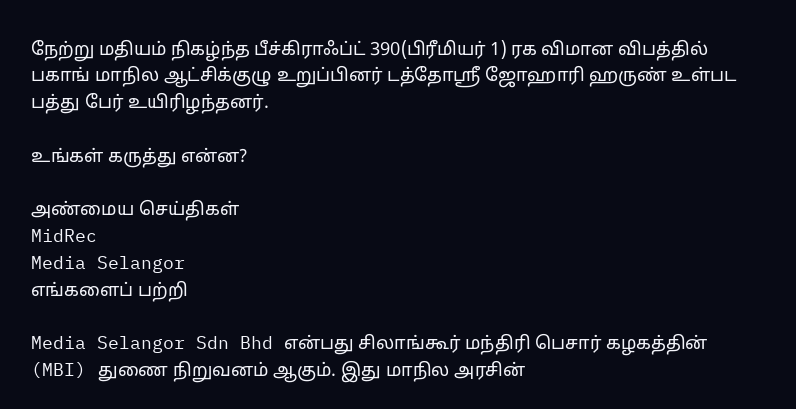நேற்று மதியம் நிகழ்ந்த பீச்கிராஃப்ட் 390(பிரீமியர் 1) ரக விமான விபத்தில் பகாங் மாநில ஆட்சிக்குழு உறுப்பினர் டத்தோஸ்ரீ ஜோஹாரி ஹருண் உள்பட பத்து பேர் உயிரிழந்தனர்.

உங்கள் கருத்து என்ன?

அண்மைய செய்திகள்
MidRec
Media Selangor
எங்களைப் பற்றி

Media Selangor Sdn Bhd என்பது சிலாங்கூர் மந்திரி பெசார் கழகத்தின் (MBI) துணை நிறுவனம் ஆகும். இது மாநில அரசின்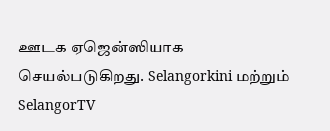ஊடக ஏஜென்ஸியாக செயல்படுகிறது. Selangorkini மற்றும் SelangorTV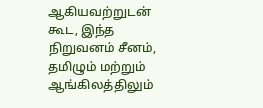ஆகியவற்றுடன் கூட, இந்த நிறுவனம் சீனம், தமிழும் மற்றும் ஆங்கிலத்திலும்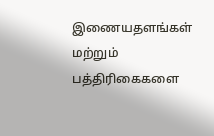இணையதளங்கள் மற்றும் பத்திரிகைகளை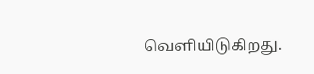வெளியிடுகிறது.